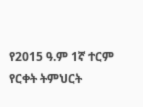የ2015 ዓ.ም 1ኛ ተርም የርቀት ትምህርት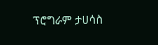ፕሮግራም ታሀሳስ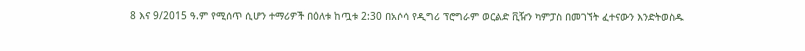8 እና 9/2015 ዓ.ም የሚሰጥ ሲሆን ተማሪዎች በዕለቱ ከጧቱ 2:30 በአሶሳ የዲግሪ ፕሮግራም ወርልድ ቪዥን ካምፓስ በመገኘት ፈተናውን እንድትወስዱ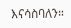እናሳስባለን።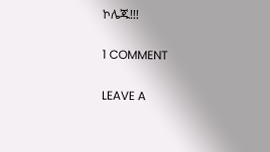ኮሌጁ!!!

1 COMMENT

LEAVE A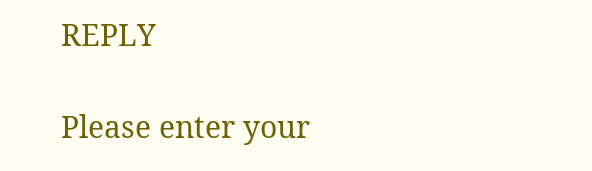REPLY

Please enter your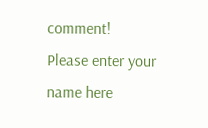comment!
Please enter your name here